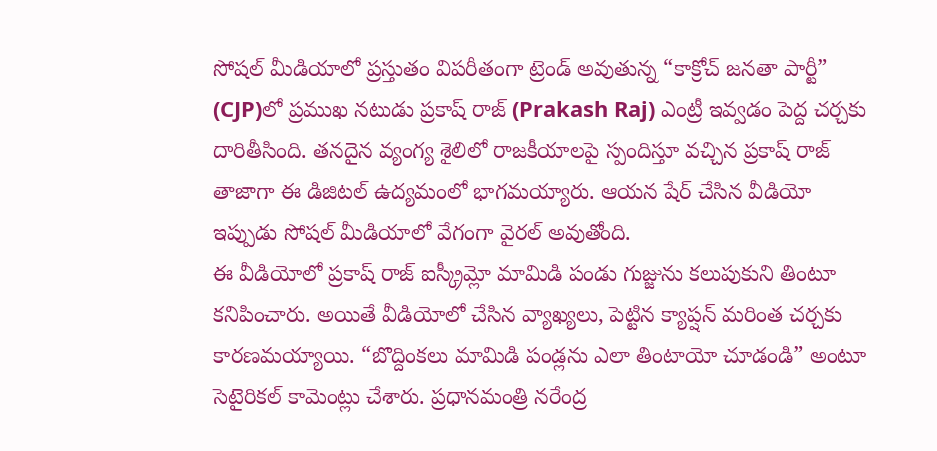సోషల్ మీడియాలో ప్రస్తుతం విపరీతంగా ట్రెండ్ అవుతున్న “కాక్రోచ్ జనతా పార్టీ” (CJP)లో ప్రముఖ నటుడు ప్రకాష్ రాజ్ (Prakash Raj) ఎంట్రీ ఇవ్వడం పెద్ద చర్చకు దారితీసింది. తనదైన వ్యంగ్య శైలిలో రాజకీయాలపై స్పందిస్తూ వచ్చిన ప్రకాష్ రాజ్ తాజాగా ఈ డిజిటల్ ఉద్యమంలో భాగమయ్యారు. ఆయన షేర్ చేసిన వీడియో ఇప్పుడు సోషల్ మీడియాలో వేగంగా వైరల్ అవుతోంది.
ఈ వీడియోలో ప్రకాష్ రాజ్ ఐస్క్రీమ్లో మామిడి పండు గుజ్జును కలుపుకుని తింటూ కనిపించారు. అయితే వీడియోలో చేసిన వ్యాఖ్యలు, పెట్టిన క్యాప్షన్ మరింత చర్చకు కారణమయ్యాయి. “బొద్దింకలు మామిడి పండ్లను ఎలా తింటాయో చూడండి” అంటూ సెటైరికల్ కామెంట్లు చేశారు. ప్రధానమంత్రి నరేంద్ర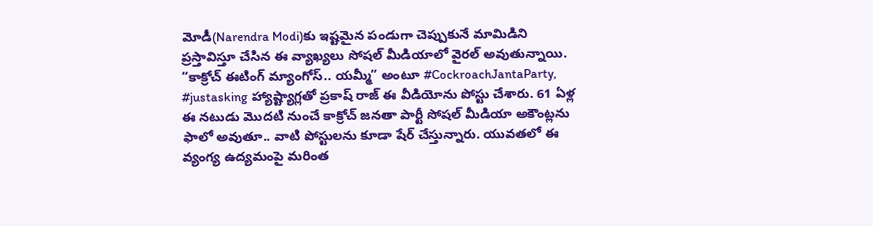మోడీ(Narendra Modi)కు ఇష్టమైన పండుగా చెప్పుకునే మామిడిని ప్రస్తావిస్తూ చేసిన ఈ వ్యాఖ్యలు సోషల్ మీడియాలో వైరల్ అవుతున్నాయి.
“కాక్రోచ్ ఈటింగ్ మ్యాంగోస్.. యమ్మీ” అంటూ #CockroachJantaParty, #justasking హ్యాష్ట్యాగ్లతో ప్రకాష్ రాజ్ ఈ వీడియోను పోస్టు చేశారు. 61 ఏళ్ల ఈ నటుడు మొదటి నుంచే కాక్రోచ్ జనతా పార్టీ సోషల్ మీడియా అకౌంట్లను ఫాలో అవుతూ.. వాటి పోస్టులను కూడా షేర్ చేస్తున్నారు. యువతలో ఈ వ్యంగ్య ఉద్యమంపై మరింత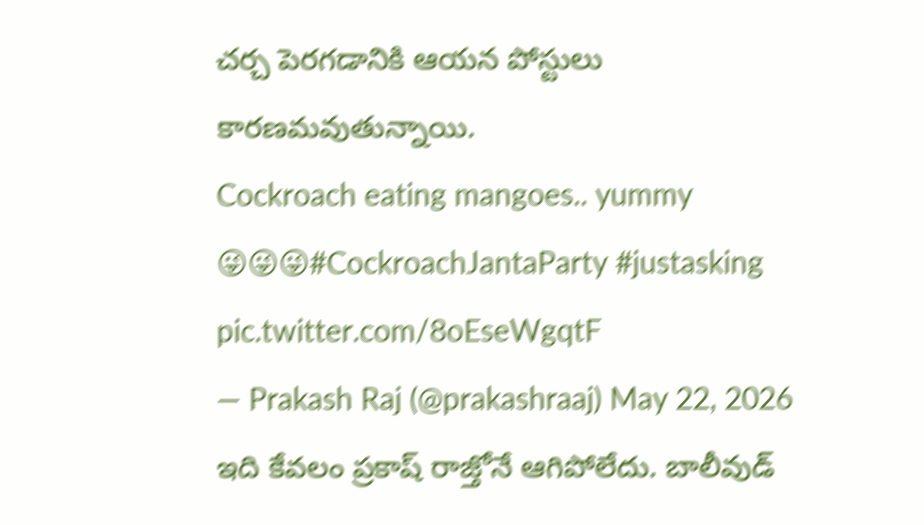చర్చ పెరగడానికి ఆయన పోస్టులు కారణమవుతున్నాయి.
Cockroach eating mangoes.. yummy 😜😜😜#CockroachJantaParty #justasking pic.twitter.com/8oEseWgqtF
— Prakash Raj (@prakashraaj) May 22, 2026
ఇది కేవలం ప్రకాష్ రాజ్తోనే ఆగిపోలేదు. బాలీవుడ్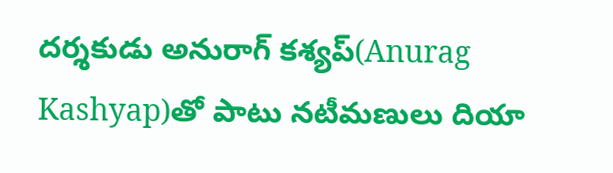దర్శకుడు అనురాగ్ కశ్యప్(Anurag Kashyap)తో పాటు నటీమణులు దియా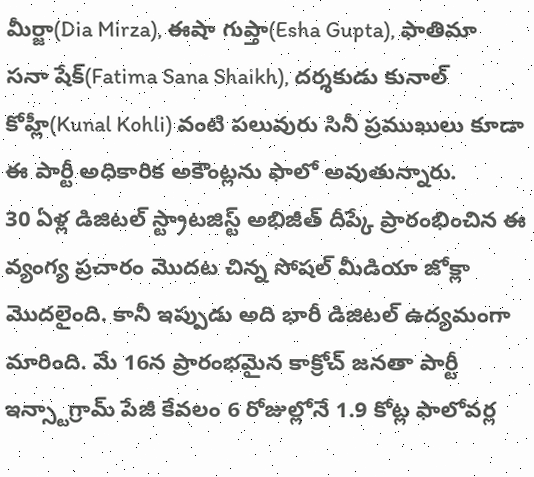మీర్జా(Dia Mirza), ఈషా గుప్తా(Esha Gupta), ఫాతిమా సనా షేక్(Fatima Sana Shaikh), దర్శకుడు కునాల్ కోహ్లీ(Kunal Kohli) వంటి పలువురు సినీ ప్రముఖులు కూడా ఈ పార్టీ అధికారిక అకౌంట్లను ఫాలో అవుతున్నారు.
30 ఏళ్ల డిజిటల్ స్ట్రాటజిస్ట్ అభిజీత్ దీప్కే ప్రారంభించిన ఈ వ్యంగ్య ప్రచారం మొదట చిన్న సోషల్ మీడియా జోక్లా మొదలైంది. కానీ ఇప్పుడు అది భారీ డిజిటల్ ఉద్యమంగా మారింది. మే 16న ప్రారంభమైన కాక్రోచ్ జనతా పార్టీ ఇన్స్టాగ్రామ్ పేజీ కేవలం 6 రోజుల్లోనే 1.9 కోట్ల ఫాలోవర్ల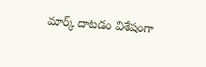మార్క్ దాటడం విశేషంగా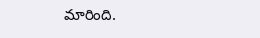మారింది.